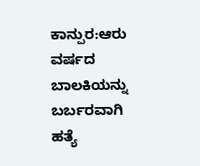ಕಾನ್ಪುರ:ಆರು ವರ್ಷದ ಬಾಲಕಿಯನ್ನು ಬರ್ಬರವಾಗಿ ಹತ್ಯೆ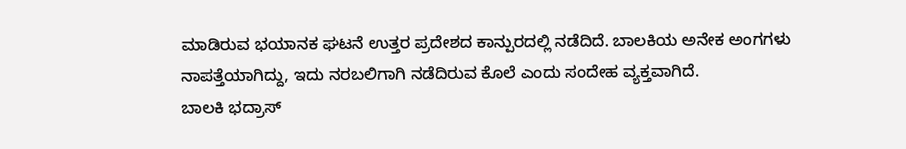ಮಾಡಿರುವ ಭಯಾನಕ ಘಟನೆ ಉತ್ತರ ಪ್ರದೇಶದ ಕಾನ್ಪುರದಲ್ಲಿ ನಡೆದಿದೆ. ಬಾಲಕಿಯ ಅನೇಕ ಅಂಗಗಳು ನಾಪತ್ತೆಯಾಗಿದ್ದು, ಇದು ನರಬಲಿಗಾಗಿ ನಡೆದಿರುವ ಕೊಲೆ ಎಂದು ಸಂದೇಹ ವ್ಯಕ್ತವಾಗಿದೆ.
ಬಾಲಕಿ ಭದ್ರಾಸ್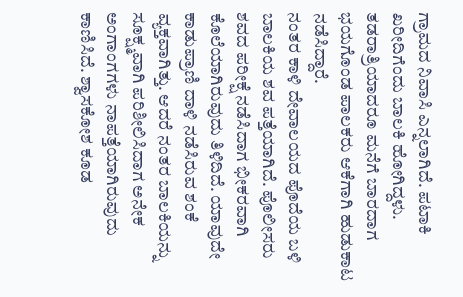ಗ್ರಾಮದ ನಿವಾಸಿ ಎನ್ನಲಾಗಿದೆ. ಪಟಾಕಿ ಖರೀದಿಗೆಂದು ಬಾಲಕಿ ಹೋಗಿದ್ದಳು. ತಡರಾತ್ರಿಯಾದರೂ ಮನೆಗೆ ಬಾರದಾಗ ಭಯಗೊಂಡ ಪಾಲಕರು ಆಕೆಗಾಗಿ ಹುಡುಕಾಟ ನಡೆಸಿದ್ದಾರೆ.
ನಂತರ ಕಾಳಿ ದೇವಾಲಯದ ಪೊದೆಯ ಬಳಿ ಬಾಲಕಿಯ ಶವ ಪತ್ತೆಯಾಗಿದೆ. ಪೊಲೀಸರು ಶವದ ಪರೀಕ್ಷೆ ನಡೆಸಿದಾಗ ಭೀಕರವಾಗಿ ಕೊಲೆಯಾಗಿರುವುದು ತಿಳಿದಿದೆ. ಯಾವುದೇ ಕಾಡುಪ್ರಾಣಿ ದಾಳಿ ನಡೆಸಿರುವ ಶಂಕೆ ವ್ಯಕ್ತವಾಗಿತ್ತು. ಆದರೆ ನಂತರ ಬಾಲಕಿಯನ್ನು ಸೂಕ್ಷ್ಮವಾಗಿ ಪರಿಶೀಲಿಸಿದಾಗ ಅನೇಕ ಅಂಗಾಂಗಗಳು ನಾಪತ್ತೆಯಾಗಿರುವುದು ಕಾಣಿಸಿದೆ. ಶ್ವಾಸಕೋಶ ಕೂಡ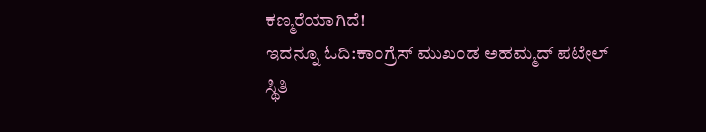ಕಣ್ಮರೆಯಾಗಿದೆ!
ಇದನ್ನೂ ಓದಿ:ಕಾಂಗ್ರೆಸ್ ಮುಖಂಡ ಅಹಮ್ಮದ್ ಪಟೇಲ್ ಸ್ಥಿತಿ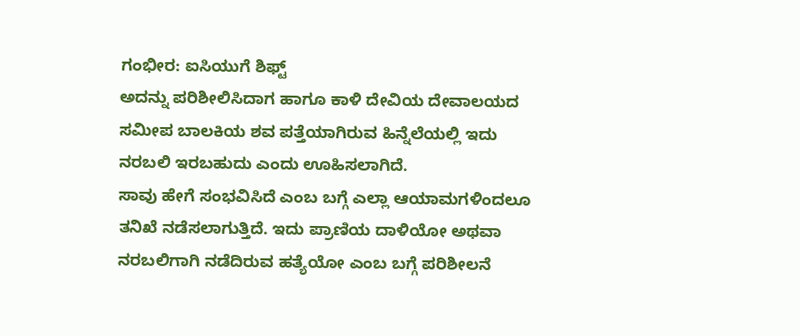ಗಂಭೀರ: ಐಸಿಯುಗೆ ಶಿಫ್ಟ್
ಅದನ್ನು ಪರಿಶೀಲಿಸಿದಾಗ ಹಾಗೂ ಕಾಳಿ ದೇವಿಯ ದೇವಾಲಯದ ಸಮೀಪ ಬಾಲಕಿಯ ಶವ ಪತ್ತೆಯಾಗಿರುವ ಹಿನ್ನೆಲೆಯಲ್ಲಿ ಇದು ನರಬಲಿ ಇರಬಹುದು ಎಂದು ಊಹಿಸಲಾಗಿದೆ.
ಸಾವು ಹೇಗೆ ಸಂಭವಿಸಿದೆ ಎಂಬ ಬಗ್ಗೆ ಎಲ್ಲಾ ಆಯಾಮಗಳಿಂದಲೂ ತನಿಖೆ ನಡೆಸಲಾಗುತ್ತಿದೆ. ಇದು ಪ್ರಾಣಿಯ ದಾಳಿಯೋ ಅಥವಾ ನರಬಲಿಗಾಗಿ ನಡೆದಿರುವ ಹತ್ಯೆಯೋ ಎಂಬ ಬಗ್ಗೆ ಪರಿಶೀಲನೆ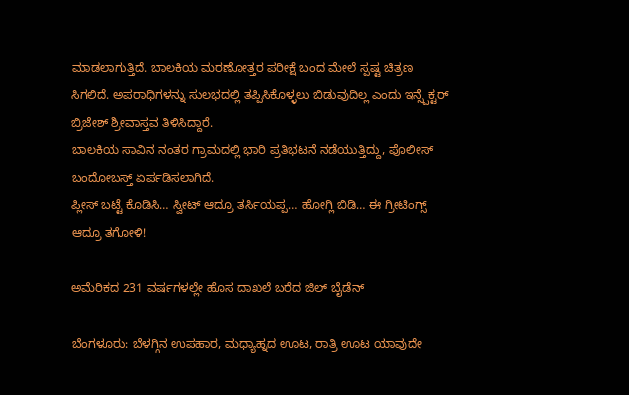ಮಾಡಲಾಗುತ್ತಿದೆ. ಬಾಲಕಿಯ ಮರಣೋತ್ತರ ಪರೀಕ್ಷೆ ಬಂದ ಮೇಲೆ ಸ್ಪಷ್ಟ ಚಿತ್ರಣ ಸಿಗಲಿದೆ. ಅಪರಾಧಿಗಳನ್ನು ಸುಲಭದಲ್ಲಿ ತಪ್ಪಿಸಿಕೊಳ್ಳಲು ಬಿಡುವುದಿಲ್ಲ ಎಂದು ಇನ್ಸ್ಪೆಕ್ಟರ್ ಬ್ರಿಜೇಶ್ ಶ್ರೀವಾಸ್ತವ ತಿಳಿಸಿದ್ದಾರೆ.
ಬಾಲಕಿಯ ಸಾವಿನ ನಂತರ ಗ್ರಾಮದಲ್ಲಿ ಭಾರಿ ಪ್ರತಿಭಟನೆ ನಡೆಯುತ್ತಿದ್ದು, ಪೊಲೀಸ್ ಬಂದೋಬಸ್ತ್ ಏರ್ಪಡಿಸಲಾಗಿದೆ.
ಪ್ಲೀಸ್ ಬಟ್ಟೆ ಕೊಡಿಸಿ… ಸ್ವೀಟ್ ಆದ್ರೂ ತರ್ಸಿಯಪ್ಪ… ಹೋಗ್ಲಿ ಬಿಡಿ… ಈ ಗ್ರೀಟಿಂಗ್ಸ್ ಆದ್ರೂ ತಗೋಳಿ!

ಅಮೆರಿಕದ 231 ವರ್ಷಗಳಲ್ಲೇ ಹೊಸ ದಾಖಲೆ ಬರೆದ ಜಿಲ್ ಬೈಡೆನ್

ಬೆಂಗಳೂರು: ಬೆಳಗ್ಗಿನ ಉಪಹಾರ, ಮಧ್ಯಾಹ್ನದ ಊಟ, ರಾತ್ರಿ ಊಟ ಯಾವುದೇ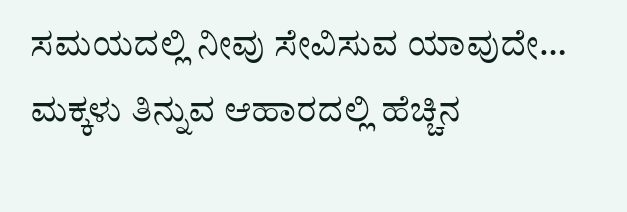ಸಮಯದಲ್ಲಿ ನೀವು ಸೇವಿಸುವ ಯಾವುದೇ…
ಮಕ್ಕಳು ತಿನ್ನುವ ಆಹಾರದಲ್ಲಿ ಹೆಚ್ಚಿನ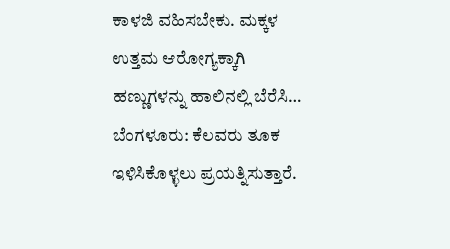ಕಾಳಜಿ ವಹಿಸಬೇಕು. ಮಕ್ಕಳ ಉತ್ತಮ ಆರೋಗ್ಯಕ್ಕಾಗಿ ಹಣ್ಣುಗಳನ್ನು ಹಾಲಿನಲ್ಲಿ ಬೆರೆಸಿ…
ಬೆಂಗಳೂರು: ಕೆಲವರು ತೂಕ ಇಳಿಸಿಕೊಳ್ಳಲು ಪ್ರಯತ್ನಿಸುತ್ತಾರೆ.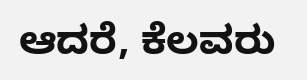ಆದರೆ, ಕೆಲವರು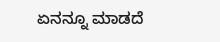ಏನನ್ನೂ ಮಾಡದೆ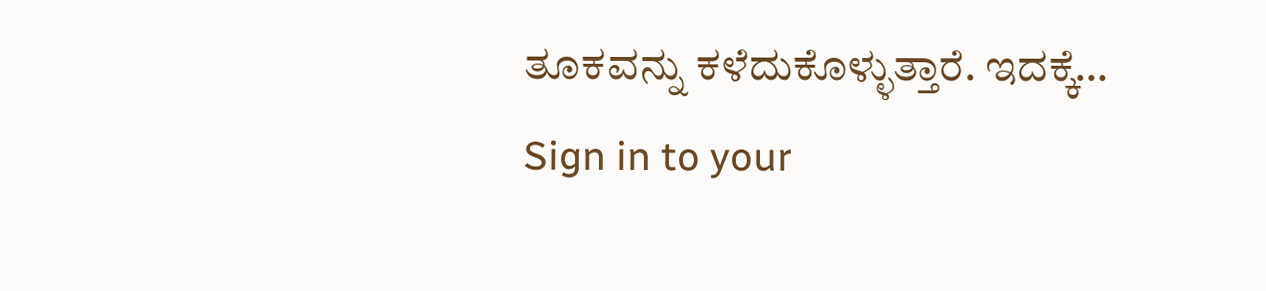ತೂಕವನ್ನು ಕಳೆದುಕೊಳ್ಳುತ್ತಾರೆ. ಇದಕ್ಕೆ…
Sign in to your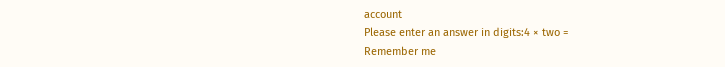account
Please enter an answer in digits:4 × two =
Remember me